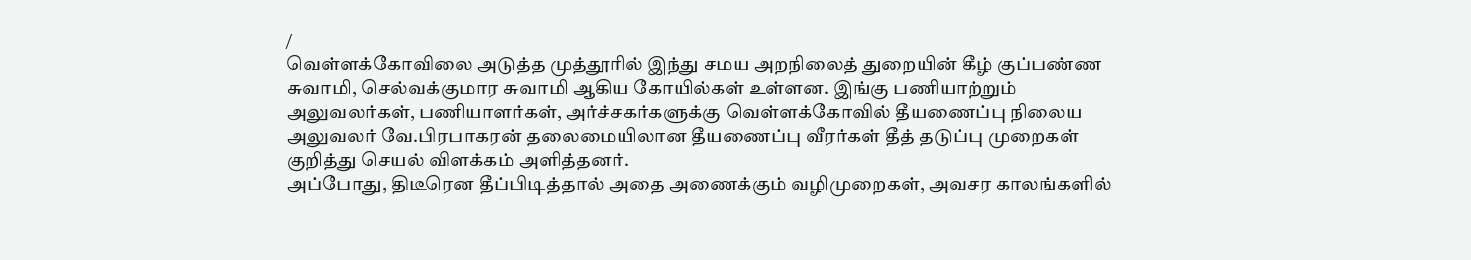/
வெள்ளக்கோவிலை அடுத்த முத்தூரில் இந்து சமய அறநிலைத் துறையின் கீழ் குப்பண்ண சுவாமி, செல்வக்குமார சுவாமி ஆகிய கோயில்கள் உள்ளன. இங்கு பணியாற்றும் அலுவலர்கள், பணியாளர்கள், அர்ச்சகர்களுக்கு வெள்ளக்கோவில் தீயணைப்பு நிலைய அலுவலர் வே.பிரபாகரன் தலைமையிலான தீயணைப்பு வீரர்கள் தீத் தடுப்பு முறைகள் குறித்து செயல் விளக்கம் அளித்தனர்.
அப்போது, திடீரென தீப்பிடித்தால் அதை அணைக்கும் வழிமுறைகள், அவசர காலங்களில்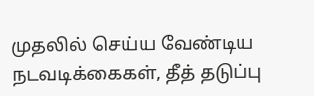முதலில் செய்ய வேண்டிய நடவடிக்கைகள், தீத் தடுப்பு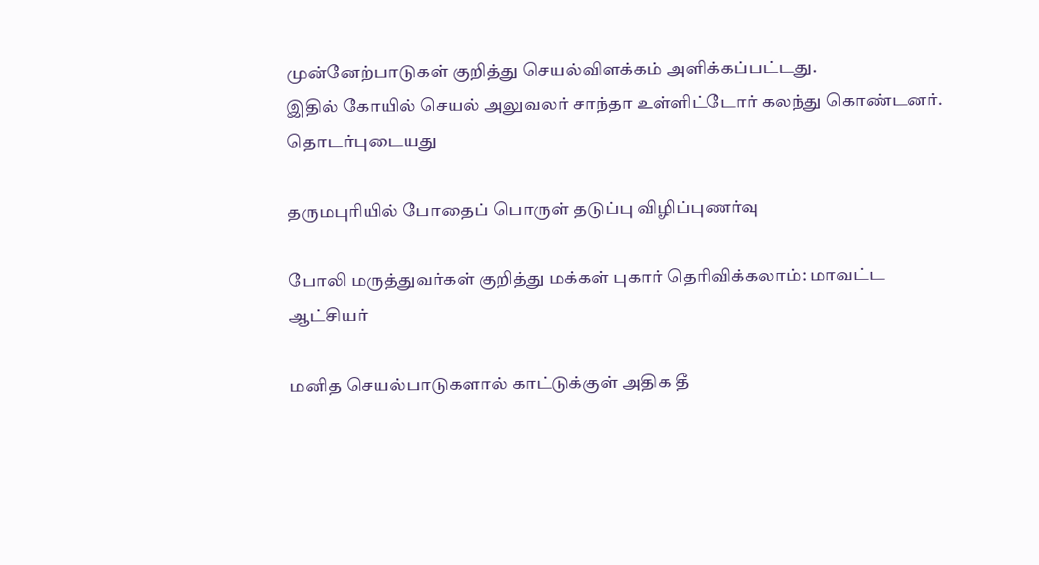முன்னேற்பாடுகள் குறித்து செயல்விளக்கம் அளிக்கப்பட்டது.
இதில் கோயில் செயல் அலுவலர் சாந்தா உள்ளிட்டோர் கலந்து கொண்டனர்.
தொடர்புடையது

தருமபுரியில் போதைப் பொருள் தடுப்பு விழிப்புணர்வு

போலி மருத்துவர்கள் குறித்து மக்கள் புகார் தெரிவிக்கலாம்: மாவட்ட ஆட்சியர்

மனித செயல்பாடுகளால் காட்டுக்குள் அதிக தீ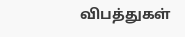விபத்துகள்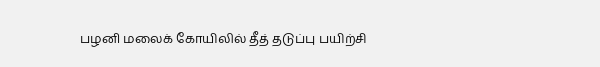பழனி மலைக் கோயிலில் தீத் தடுப்பு பயிற்சி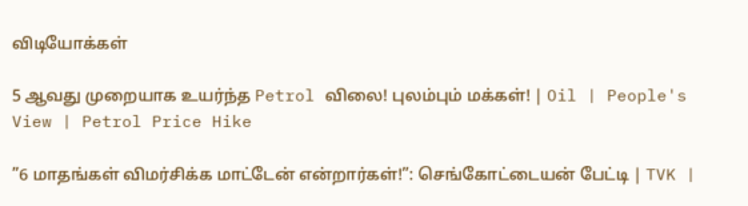விடியோக்கள்

5 ஆவது முறையாக உயர்ந்த Petrol விலை! புலம்பும் மக்கள்! | Oil | People's View | Petrol Price Hike

”6 மாதங்கள் விமர்சிக்க மாட்டேன் என்றார்கள்!”: செங்கோட்டையன் பேட்டி | TVK |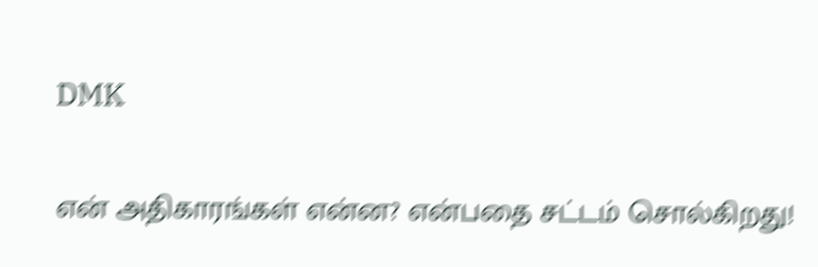DMK

என் அதிகாரங்கள் என்ன? என்பதை சட்டம் சொல்கிறது!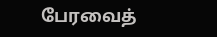பேரவைத்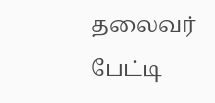தலைவர் பேட்டி